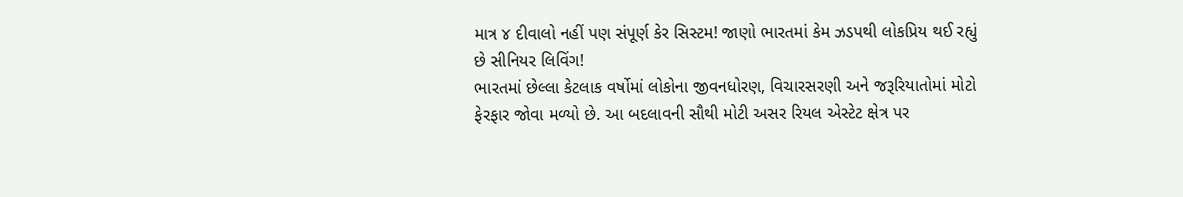માત્ર ૪ દીવાલો નહીં પણ સંપૂર્ણ કેર સિસ્ટમ! જાણો ભારતમાં કેમ ઝડપથી લોકપ્રિય થઈ રહ્યું છે સીનિયર લિવિંગ!
ભારતમાં છેલ્લા કેટલાક વર્ષોમાં લોકોના જીવનધોરણ, વિચારસરણી અને જરૂરિયાતોમાં મોટો ફેરફાર જોવા મળ્યો છે. આ બદલાવની સૌથી મોટી અસર રિયલ એસ્ટેટ ક્ષેત્ર પર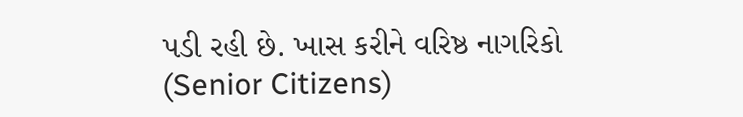પડી રહી છે. ખાસ કરીને વરિષ્ઠ નાગરિકો (Senior Citizens)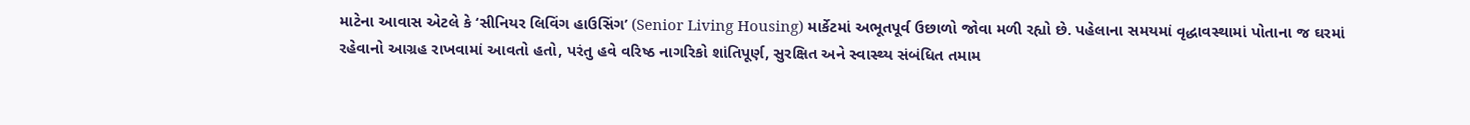માટેના આવાસ એટલે કે ‘સીનિયર લિવિંગ હાઉસિંગ’ (Senior Living Housing) માર્કેટમાં અભૂતપૂર્વ ઉછાળો જોવા મળી રહ્યો છે. પહેલાના સમયમાં વૃદ્ધાવસ્થામાં પોતાના જ ઘરમાં રહેવાનો આગ્રહ રાખવામાં આવતો હતો, પરંતુ હવે વરિષ્ઠ નાગરિકો શાંતિપૂર્ણ, સુરક્ષિત અને સ્વાસ્થ્ય સંબંધિત તમામ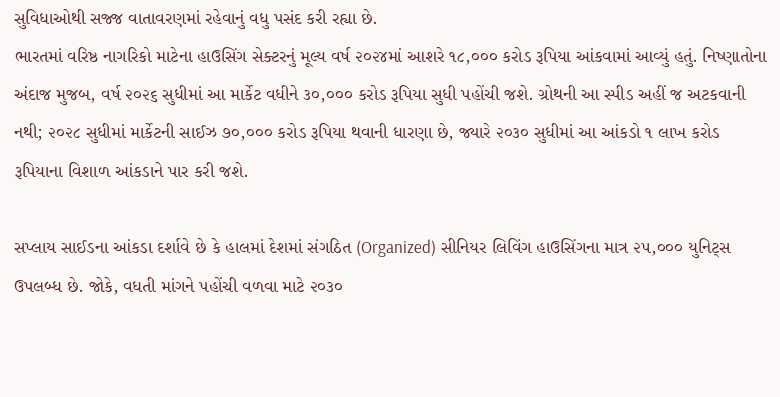સુવિધાઓથી સજ્જ વાતાવરણમાં રહેવાનું વધુ પસંદ કરી રહ્યા છે.
ભારતમાં વરિષ્ઠ નાગરિકો માટેના હાઉસિંગ સેક્ટરનું મૂલ્ય વર્ષ ૨૦૨૪માં આશરે ૧૮,૦૦૦ કરોડ રૂપિયા આંકવામાં આવ્યું હતું. નિષ્ણાતોના અંદાજ મુજબ, વર્ષ ૨૦૨૬ સુધીમાં આ માર્કેટ વધીને ૩૦,૦૦૦ કરોડ રૂપિયા સુધી પહોંચી જશે. ગ્રોથની આ સ્પીડ અહીં જ અટકવાની નથી; ૨૦૨૮ સુધીમાં માર્કેટની સાઈઝ ૭૦,૦૦૦ કરોડ રૂપિયા થવાની ધારણા છે, જ્યારે ૨૦૩૦ સુધીમાં આ આંકડો ૧ લાખ કરોડ રૂપિયાના વિશાળ આંકડાને પાર કરી જશે.

સપ્લાય સાઈડના આંકડા દર્શાવે છે કે હાલમાં દેશમાં સંગઠિત (Organized) સીનિયર લિવિંગ હાઉસિંગના માત્ર ૨૫,૦૦૦ યુનિટ્સ ઉપલબ્ધ છે. જોકે, વધતી માંગને પહોંચી વળવા માટે ૨૦૩૦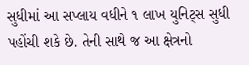સુધીમાં આ સપ્લાય વધીને ૧ લાખ યુનિટ્સ સુધી પહોંચી શકે છે. તેની સાથે જ આ ક્ષેત્રનો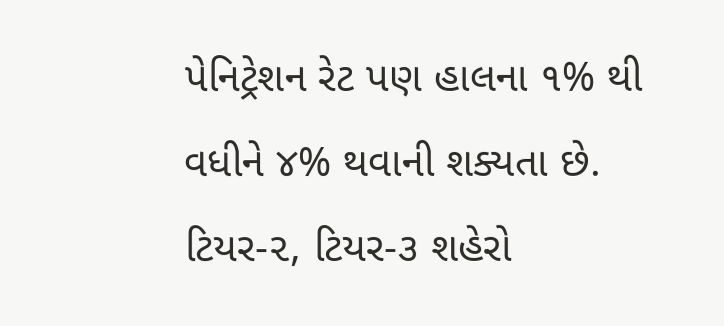પેનિટ્રેશન રેટ પણ હાલના ૧% થી વધીને ૪% થવાની શક્યતા છે.
ટિયર-૨, ટિયર-૩ શહેરો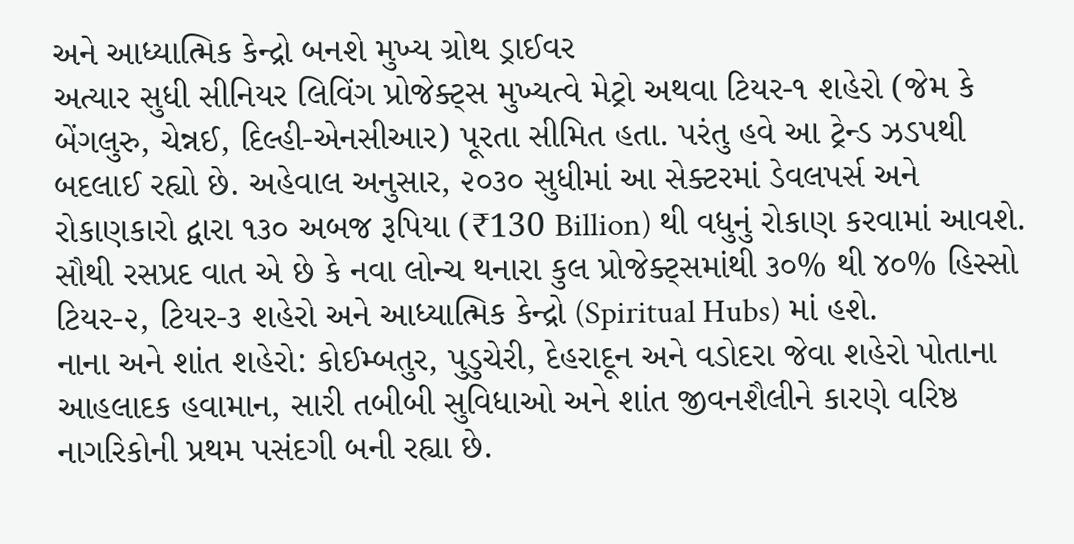અને આધ્યાત્મિક કેન્દ્રો બનશે મુખ્ય ગ્રોથ ડ્રાઈવર
અત્યાર સુધી સીનિયર લિવિંગ પ્રોજેક્ટ્સ મુખ્યત્વે મેટ્રો અથવા ટિયર-૧ શહેરો (જેમ કે બેંગલુરુ, ચેન્નઈ, દિલ્હી-એનસીઆર) પૂરતા સીમિત હતા. પરંતુ હવે આ ટ્રેન્ડ ઝડપથી બદલાઈ રહ્યો છે. અહેવાલ અનુસાર, ૨૦૩૦ સુધીમાં આ સેક્ટરમાં ડેવલપર્સ અને રોકાણકારો દ્વારા ૧૩૦ અબજ રૂપિયા (₹130 Billion) થી વધુનું રોકાણ કરવામાં આવશે.
સૌથી રસપ્રદ વાત એ છે કે નવા લોન્ચ થનારા કુલ પ્રોજેક્ટ્સમાંથી ૩૦% થી ૪૦% હિસ્સો ટિયર-૨, ટિયર-૩ શહેરો અને આધ્યાત્મિક કેન્દ્રો (Spiritual Hubs) માં હશે.
નાના અને શાંત શહેરો: કોઈમ્બતુર, પુડુચેરી, દેહરાદૂન અને વડોદરા જેવા શહેરો પોતાના આહલાદક હવામાન, સારી તબીબી સુવિધાઓ અને શાંત જીવનશૈલીને કારણે વરિષ્ઠ નાગરિકોની પ્રથમ પસંદગી બની રહ્યા છે.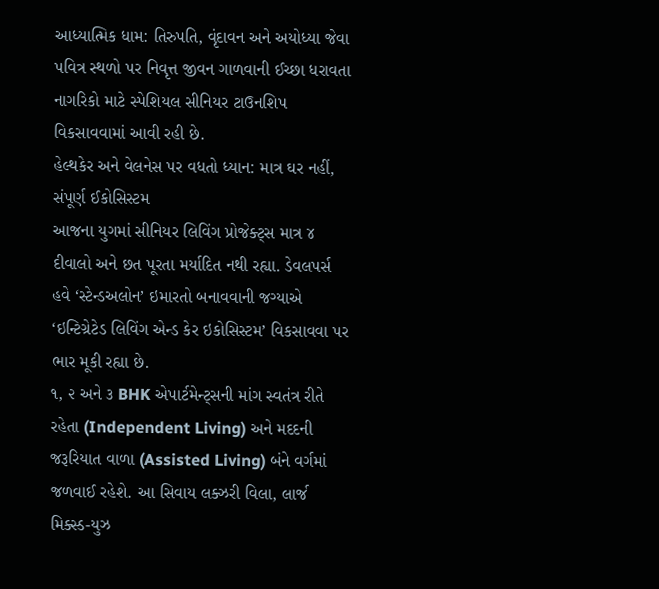આધ્યાત્મિક ધામ: તિરુપતિ, વૃંદાવન અને અયોધ્યા જેવા પવિત્ર સ્થળો પર નિવૃત્ત જીવન ગાળવાની ઈચ્છા ધરાવતા નાગરિકો માટે સ્પેશિયલ સીનિયર ટાઉનશિપ વિકસાવવામાં આવી રહી છે.
હેલ્થકેર અને વેલનેસ પર વધતો ધ્યાન: માત્ર ઘર નહીં, સંપૂર્ણ ઈકોસિસ્ટમ
આજના યુગમાં સીનિયર લિવિંગ પ્રોજેક્ટ્સ માત્ર ૪ દીવાલો અને છત પૂરતા મર્યાદિત નથી રહ્યા. ડેવલપર્સ હવે ‘સ્ટેન્ડઅલોન’ ઇમારતો બનાવવાની જગ્યાએ ‘ઇન્ટિગ્રેટેડ લિવિંગ એન્ડ કેર ઇકોસિસ્ટમ’ વિકસાવવા પર ભાર મૂકી રહ્યા છે.
૧, ૨ અને ૩ BHK એપાર્ટમેન્ટ્સની માંગ સ્વતંત્ર રીતે રહેતા (Independent Living) અને મદદની જરૂરિયાત વાળા (Assisted Living) બંને વર્ગમાં જળવાઈ રહેશે. આ સિવાય લક્ઝરી વિલા, લાર્જ મિક્સ્ડ-યુઝ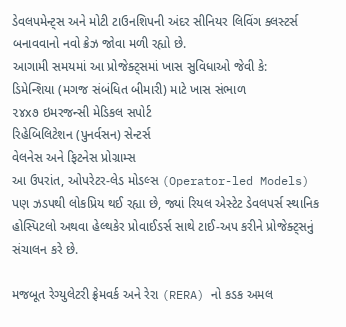ડેવલપમેન્ટ્સ અને મોટી ટાઉનશિપની અંદર સીનિયર લિવિંગ ક્લસ્ટર્સ બનાવવાનો નવો ક્રેઝ જોવા મળી રહ્યો છે.
આગામી સમયમાં આ પ્રોજેક્ટ્સમાં ખાસ સુવિધાઓ જેવી કે:
ડિમેન્શિયા (મગજ સંબંધિત બીમારી) માટે ખાસ સંભાળ
૨૪x૭ ઇમરજન્સી મેડિકલ સપોર્ટ
રિહેબિલિટેશન (પુનર્વસન) સેન્ટર્સ
વેલનેસ અને ફિટનેસ પ્રોગ્રામ્સ
આ ઉપરાંત, ઓપરેટર-લેડ મોડલ્સ (Operator-led Models) પણ ઝડપથી લોકપ્રિય થઈ રહ્યા છે, જ્યાં રિયલ એસ્ટેટ ડેવલપર્સ સ્થાનિક હોસ્પિટલો અથવા હેલ્થકેર પ્રોવાઈડર્સ સાથે ટાઈ-અપ કરીને પ્રોજેક્ટ્સનું સંચાલન કરે છે.

મજબૂત રેગ્યુલેટરી ફ્રેમવર્ક અને રેરા (RERA) નો કડક અમલ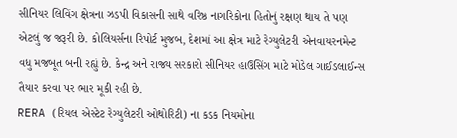સીનિયર લિવિંગ ક્ષેત્રના ઝડપી વિકાસની સાથે વરિષ્ઠ નાગરિકોના હિતોનું રક્ષણ થાય તે પણ એટલું જ જરૂરી છે. કોલિયર્સના રિપોર્ટ મુજબ, દેશમાં આ ક્ષેત્ર માટે રેગ્યુલેટરી એનવાયરનમેન્ટ વધુ મજબૂત બની રહ્યું છે. કેન્દ્ર અને રાજ્ય સરકારો સીનિયર હાઉસિંગ માટે મોડેલ ગાઈડલાઈન્સ તૈયાર કરવા પર ભાર મૂકી રહી છે.
RERA (રિયલ એસ્ટેટ રેગ્યુલેટરી ઓથોરિટી) ના કડક નિયમોના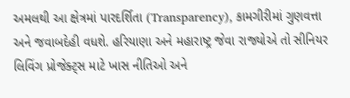અમલથી આ ક્ષેત્રમાં પારદર્શિતા (Transparency), કામગીરીમાં ગુણવત્તા અને જવાબદેહી વધશે. હરિયાણા અને મહારાષ્ટ્ર જેવા રાજ્યોએ તો સીનિયર લિવિંગ પ્રોજેક્ટ્સ માટે ખાસ નીતિઓ અને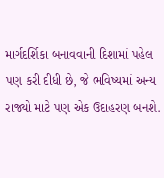માર્ગદર્શિકા બનાવવાની દિશામાં પહેલ પણ કરી દીધી છે, જે ભવિષ્યમાં અન્ય રાજ્યો માટે પણ એક ઉદાહરણ બનશે.